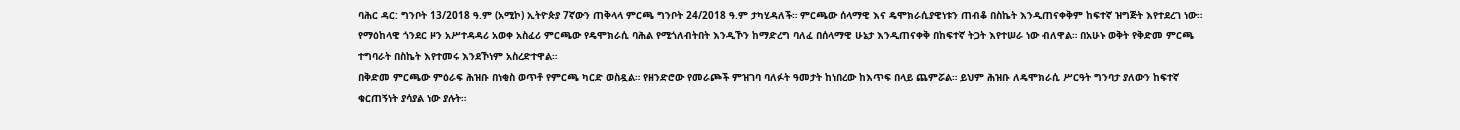ባሕር ዳር: ግንቦት 13/2018 ዓ.ም (አሚኮ) ኢትዮጵያ 7ኛውን ጠቅላላ ምርጫ ግንቦት 24/2018 ዓ.ም ታካሂዳለች። ምርጫው ሰላማዊ እና ዴሞክራሲያዊነቱን ጠብቆ በስኬት እንዲጠናቀቅም ከፍተኛ ዝግጅት እየተደረገ ነው።
የማዕከላዊ ጎንደር ዞን አሥተዳዳሪ አወቀ አስፈሪ ምርጫው የዴሞክራሲ ባሕል የሚጎለብትበት እንዲኾን ከማድረግ ባለፈ በሰላማዊ ሁኔታ እንዲጠናቀቅ በከፍተኛ ትጋት እየተሠራ ነው ብለዋል። በአሁኑ ወቅት የቅድመ ምርጫ ተግባራት በስኬት እየተመሩ እንደኾነም አስረድተዋል።
በቅድመ ምርጫው ምዕራፍ ሕዝቡ በነቂስ ወጥቶ የምርጫ ካርድ ወስዷል። የዘንድሮው የመራጮች ምዝገባ ባለፉት ዓመታት ከነበረው ከእጥፍ በላይ ጨምሯል። ይህም ሕዝቡ ለዴሞክራሲ ሥርዓት ግንባታ ያለውን ከፍተኛ ቁርጠኝነት ያሳያል ነው ያሉት።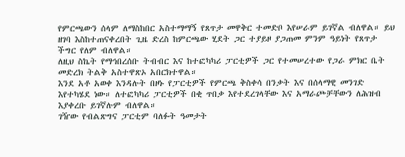የምርጫውን ሰላም ለማስከበር አስተማማኝ የጸጥታ መዋቅር ተመድቦ እየሠራም ይገኛል ብለዋል። ይህ ዘገባ እስከተጠናቀረበት ጊዜ ድረስ ከምርጫው ሂደት ጋር ተያይዞ ያጋጠመ ምንም ዓይነት የጸጥታ ችግር የለም ብለዋል።
ለዚህ ስኬት የማኅበረሰቡ ትብብር እና ከተፎካካሪ ፓርቲዎች ጋር የተመሠረተው የጋራ ምክር ቤት መድረክ ትልቅ አስተዋጽኦ አበርክተዋል።
እንደ አቶ አወቀ እንዳሉት በዞኑ የፓርቲዎች የምርጫ ቅስቀሳ በንቃት እና በሰላማዊ መንገድ እየተካሄደ ነው። ለተፎካካሪ ፓርቲዎች በቂ ጥበቃ እየተደረገላቸው እና አማራጮቻቸውን ለሕዝብ እያቀረቡ ይገኛሉም ብለዋል።
ገዥው የብልጽግና ፓርቲም ባለፉት ዓመታት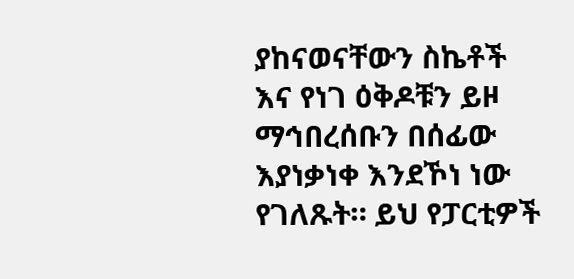ያከናወናቸውን ስኬቶች እና የነገ ዕቅዶቹን ይዞ ማኅበረሰቡን በሰፊው እያነቃነቀ እንደኾነ ነው የገለጹት። ይህ የፓርቲዎች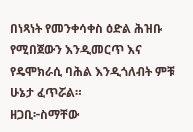በነጻነት የመንቀሳቀስ ዕድል ሕዝቡ የሚበጀውን እንዲመርጥ እና የዴሞክራሲ ባሕል እንዲጎለብት ምቹ ሁኔታ ፈጥሯል።
ዘጋቢ፦ስማቸው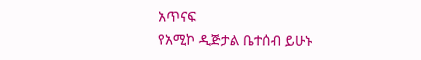አጥናፍ
የአሚኮ ዲጅታል ቤተሰብ ይሁኑ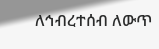ለኅብረተሰብ ለውጥ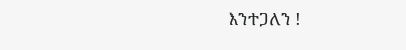እንተጋለን !